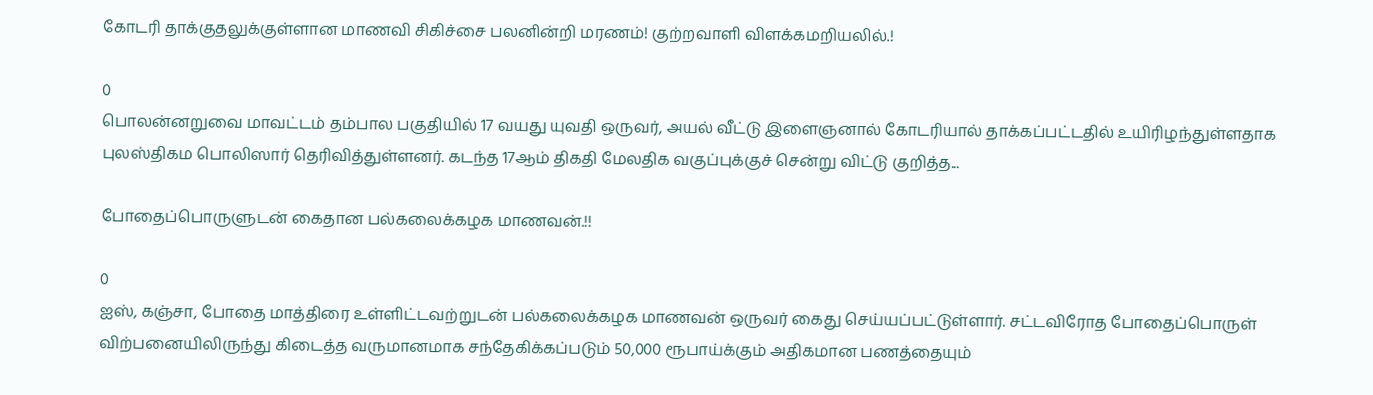கோடரி தாக்குதலுக்குள்ளான மாணவி சிகிச்சை பலனின்றி மரணம்! குற்றவாளி விளக்கமறியலில்.!

0
பொலன்னறுவை மாவட்டம் தம்பால பகுதியில் 17 வயது யுவதி ஒருவர், அயல் வீட்டு இளைஞனால் கோடரியால் தாக்கப்பட்டதில் உயிரிழந்துள்ளதாக புலஸ்திகம பொலிஸார் தெரிவித்துள்ளனர். கடந்த 17ஆம் திகதி மேலதிக வகுப்புக்குச் சென்று விட்டு குறித்த...

போதைப்பொருளுடன் கைதான பல்கலைக்கழக மாணவன்.!!

0
ஐஸ், கஞ்சா, போதை மாத்திரை உள்ளிட்டவற்றுடன் பல்கலைக்கழக மாணவன் ஒருவர் கைது செய்யப்பட்டுள்ளார். சட்டவிரோத போதைப்பொருள் விற்பனையிலிருந்து கிடைத்த வருமானமாக சந்தேகிக்கப்படும் 50,000 ரூபாய்க்கும் அதிகமான பணத்தையும்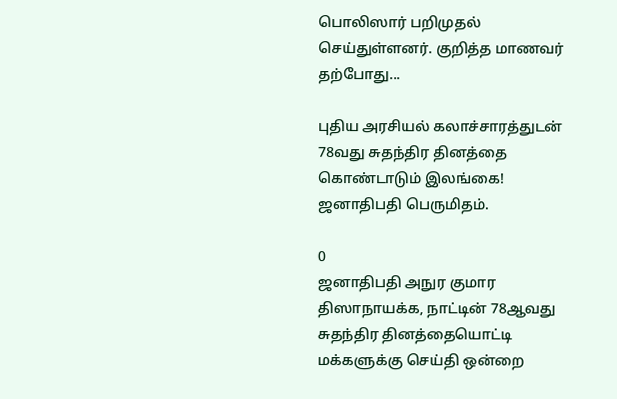பொலிஸார் பறிமுதல் செய்துள்ளனர். குறித்த மாணவர் தற்போது...

புதிய அரசியல் கலாச்சாரத்துடன் 78வது சுதந்திர தினத்தை கொண்டாடும் இலங்கை! ஜனாதிபதி பெருமிதம்.

0
ஜனாதிபதி அநுர குமார திஸாநாயக்க, நாட்டின் 78ஆவது சுதந்திர தினத்தையொட்டி மக்களுக்கு செய்தி ஒன்றை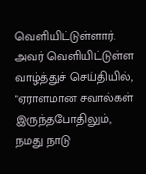வெளியிட்டுள்ளார். அவர் வெளியிட்டுள்ள வாழ்த்துச் செய்தியில், "ஏராளமான சவால்கள் இருந்தபோதிலும், நமது நாடு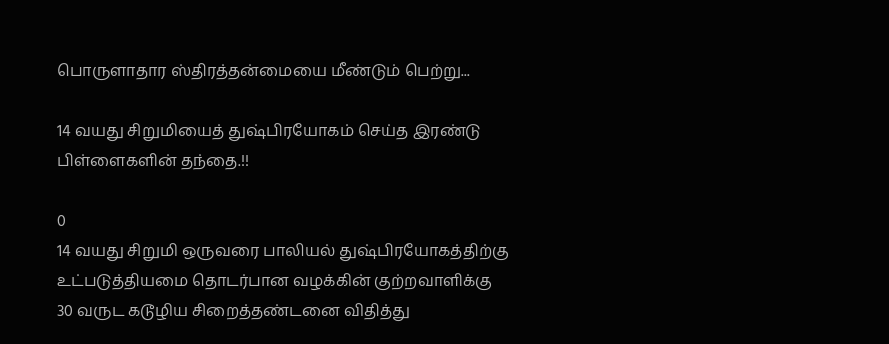பொருளாதார ஸ்திரத்தன்மையை மீண்டும் பெற்று...

14 வயது சிறுமியைத் துஷ்பிரயோகம் செய்த இரண்டு பிள்ளைகளின் தந்தை.!!

0
14 வயது சிறுமி ஒருவரை பாலியல் துஷ்பிரயோகத்திற்கு உட்படுத்தியமை தொடர்பான வழக்கின் குற்றவாளிக்கு 30 வருட கடூழிய சிறைத்தண்டனை விதித்து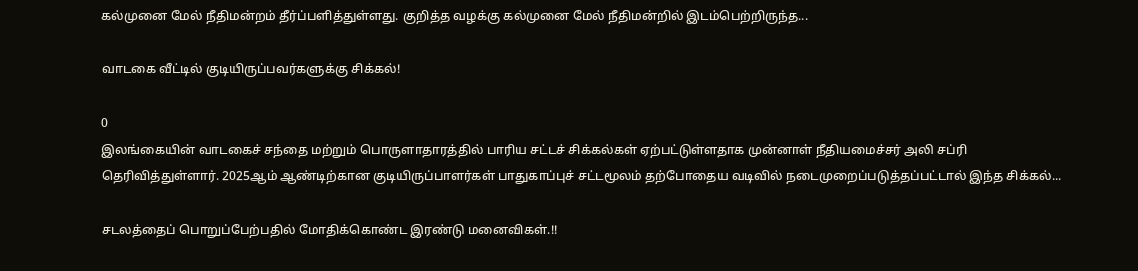கல்முனை மேல் நீதிமன்றம் தீர்ப்பளித்துள்ளது. குறித்த வழக்கு கல்முனை மேல் நீதிமன்றில் இடம்பெற்றிருந்த...

வாடகை வீட்டில் குடியிருப்பவர்களுக்கு சிக்கல்!

0
இலங்கையின் வாடகைச் சந்தை மற்றும் பொருளாதாரத்தில் பாரிய சட்டச் சிக்கல்கள் ஏற்பட்டுள்ளதாக முன்னாள் நீதியமைச்சர் அலி சப்ரி தெரிவித்துள்ளார். 2025ஆம் ஆண்டிற்கான குடியிருப்பாளர்கள் பாதுகாப்புச் சட்டமூலம் தற்போதைய வடிவில் நடைமுறைப்படுத்தப்பட்டால் இந்த சிக்கல்...

சடலத்தைப் பொறுப்பேற்பதில் மோதிக்கொண்ட இரண்டு மனைவிகள்.!!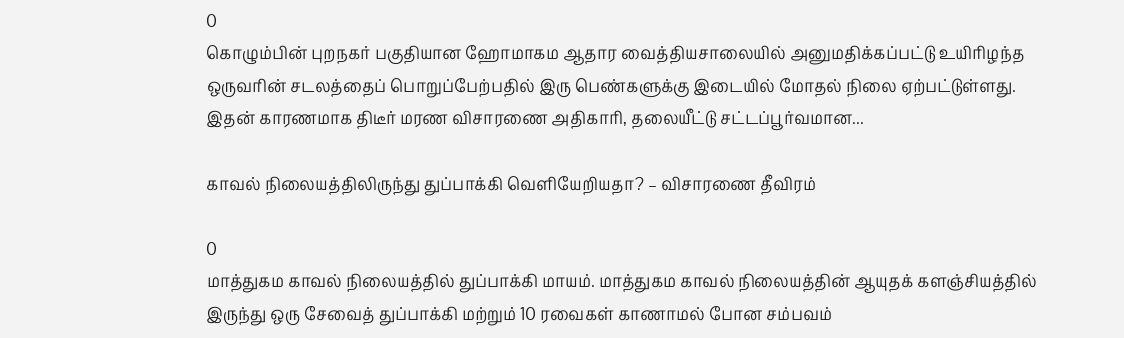0
கொழும்பின் புறநகர் பகுதியான ஹோமாகம ஆதார வைத்தியசாலையில் அனுமதிக்கப்பட்டு உயிரிழந்த ஒருவரின் சடலத்தைப் பொறுப்பேற்பதில் இரு பெண்களுக்கு இடையில் மோதல் நிலை ஏற்பட்டுள்ளது. இதன் காரணமாக திடீர் மரண விசாரணை அதிகாரி, தலையீட்டு சட்டப்பூர்வமான...

காவல் நிலையத்திலிருந்து துப்பாக்கி வெளியேறியதா? – விசாரணை தீவிரம்

0
மாத்துகம காவல் நிலையத்தில் துப்பாக்கி மாயம். மாத்துகம காவல் நிலையத்தின் ஆயுதக் களஞ்சியத்தில் இருந்து ஒரு சேவைத் துப்பாக்கி மற்றும் 10 ரவைகள் காணாமல் போன சம்பவம்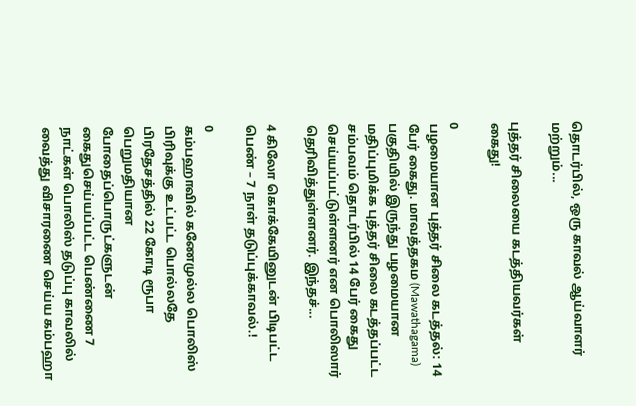தொடர்பில், ஒரு காவல் ஆய்வாளர் மற்றும்...

புத்தர் சிலையை கடத்தியவர்கள் கைது!

0
பழமையான புத்தர் சிலை கடத்தல்: 14 பேர் கைது. மாவத்தகம (Mawathagama) பகுதியில் இருந்து பழமையான மதிப்புமிக்க புத்தர் சிலை கடத்தப்பட்ட சம்பவம் தொடர்பில் 14 பேர் கைது செய்யப்பட்டுள்ளனர் என பொலிஸார் தெரிவித்துள்ளனர். இந்தச்...

4 கிலோ கொக்கேயினுடன் பிடிபட்ட பெண் – 7 நாள் தடுப்புக்காவல்.!

0
கம்பஹாவில் கணேமுல்ல பொலிஸ் பிரிவுக்கு உட்பட்ட பொல்லதே பிரதேசத்தில் 22 கோடி ரூபா பெறுமதியான போதைப்பொருட்களுடன் கைதுசெய்யப்பட்ட பெண்ணை 7 நாட்கள் பொலிஸ் தடுப்பு காவலில் வைத்து விசாரணை செய்ய கம்பஹா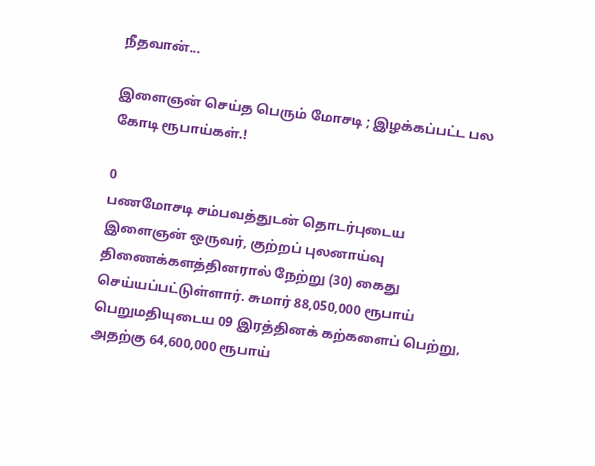நீதவான்...

இளைஞன் செய்த பெரும் மோசடி ; இழக்கப்பட்ட பல கோடி ரூபாய்கள்.!

0
பணமோசடி சம்பவத்துடன் தொடர்புடைய இளைஞன் ஒருவர், குற்றப் புலனாய்வு திணைக்களத்தினரால் நேற்று (30) கைது செய்யப்பட்டுள்ளார். சுமார் 88,050,000 ரூபாய் பெறுமதியுடைய 09 இரத்தினக் கற்களைப் பெற்று, அதற்கு 64,600,000 ரூபாய்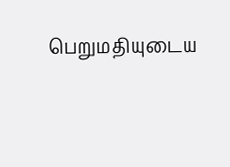பெறுமதியுடைய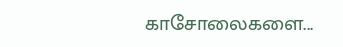காசோலைகளை...